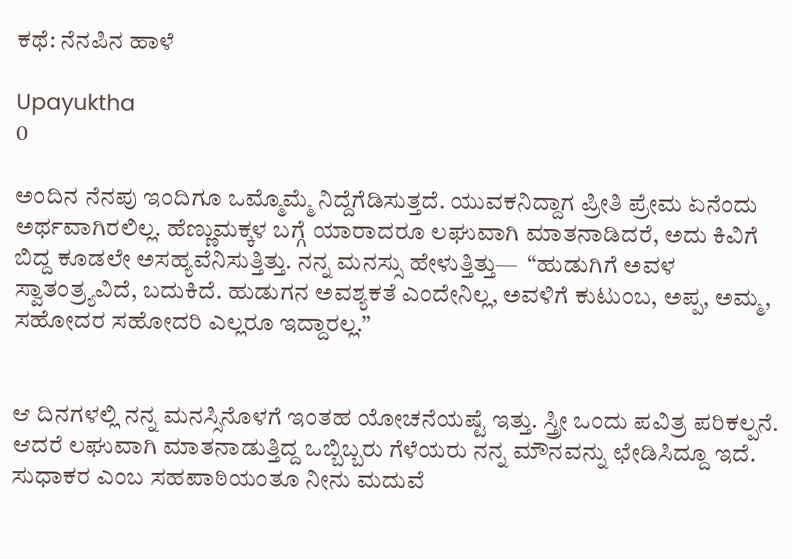ಕಥೆ: ನೆನಪಿನ ಹಾಳೆ

Upayuktha
0

ಅಂದಿನ ನೆನಪು ಇಂದಿಗೂ ಒಮ್ಮೊಮ್ಮೆ ನಿದ್ದೆಗೆಡಿಸುತ್ತದೆ. ಯುವಕನಿದ್ದಾಗ ಪ್ರೀತಿ ಪ್ರೇಮ ಏನೆಂದು ಅರ್ಥವಾಗಿರಲಿಲ್ಲ. ಹೆಣ್ಣುಮಕ್ಕಳ ಬಗ್ಗೆ ಯಾರಾದರೂ ಲಘುವಾಗಿ ಮಾತನಾಡಿದರೆ, ಅದು ಕಿವಿಗೆ ಬಿದ್ದ ಕೂಡಲೇ ಅಸಹ್ಯವೆನಿಸುತ್ತಿತ್ತು. ನನ್ನ ಮನಸ್ಸು ಹೇಳುತ್ತಿತ್ತು—  “ಹುಡುಗಿಗೆ ಅವಳ ಸ್ವಾತಂತ್ರ್ಯವಿದೆ, ಬದುಕಿದೆ. ಹುಡುಗನ ಅವಶ್ಯಕತೆ ಎಂದೇನಿಲ್ಲ, ಅವಳಿಗೆ ಕುಟುಂಬ, ಅಪ್ಪ, ಅಮ್ಮ, ಸಹೋದರ ಸಹೋದರಿ ಎಲ್ಲರೂ ಇದ್ದಾರಲ್ಲ.”


ಆ ದಿನಗಳಲ್ಲಿ ನನ್ನ ಮನಸ್ಸಿನೊಳಗೆ ಇಂತಹ ಯೋಚನೆಯಷ್ಟೆ ಇತ್ತು. ಸ್ತ್ರೀ ಒಂದು ಪವಿತ್ರ ಪರಿಕಲ್ಪನೆ. ಆದರೆ ಲಘುವಾಗಿ ಮಾತನಾಡುತ್ತಿದ್ದ ಒಬ್ಬಿಬ್ಬರು ಗೆಳೆಯರು ನನ್ನ ಮೌನವನ್ನು ಛೇಡಿಸಿದ್ದೂ ಇದೆ. ಸುಧಾಕರ ಎಂಬ ಸಹಪಾಠಿಯಂತೂ ನೀನು ಮದುವೆ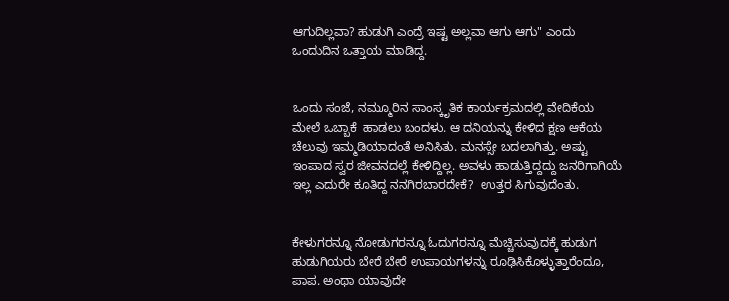ಆಗುದಿಲ್ಲವಾ? ಹುಡುಗಿ ಎಂದ್ರೆ ಇಷ್ಟ ಅಲ್ಲವಾ ಆಗು ಆಗು" ಎಂದು ಒಂದುದಿನ ಒತ್ತಾಯ ಮಾಡಿದ್ದ.


ಒಂದು ಸಂಜೆ, ನಮ್ಮೂರಿನ ಸಾಂಸ್ಕೃತಿಕ ಕಾರ್ಯಕ್ರಮದಲ್ಲಿ ವೇದಿಕೆಯ ಮೇಲೆ ಒಬ್ಬಾಕೆ  ಹಾಡಲು ಬಂದಳು. ಆ ದನಿಯನ್ನು ಕೇಳಿದ ಕ್ಷಣ ಆಕೆಯ ಚೆಲುವು ಇಮ್ಮಡಿಯಾದಂತೆ ಅನಿಸಿತು. ಮನಸ್ಸೇ ಬದಲಾಗಿತ್ತು. ಅಷ್ಟು ಇಂಪಾದ ಸ್ವರ ಜೀವನದಲ್ಲೆ ಕೇಳಿದ್ದಿಲ್ಲ. ಅವಳು ಹಾಡುತ್ತಿದ್ದದ್ದು ಜನರಿಗಾಗಿಯೆ ಇಲ್ಲ ಎದುರೇ ಕೂತಿದ್ದ ನನಗಿರಬಾರದೇಕೆ?  ಉತ್ತರ ಸಿಗುವುದೆಂತು.


ಕೇಳುಗರನ್ನೂ ನೋಡುಗರನ್ನೂ ಓದುಗರನ್ನೂ ಮೆಚ್ಚಿಸುವುದಕ್ಕೆ ಹುಡುಗ ಹುಡುಗಿಯರು ಬೇರೆ ಬೇರೆ ಉಪಾಯಗಳನ್ನು ರೂಢಿಸಿಕೊಳ್ಳುತ್ತಾರೆಂದೂ, ಪಾಪ. ಅಂಥಾ ಯಾವುದೇ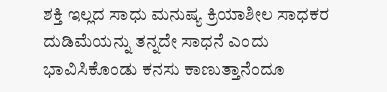ಶಕ್ತಿ ಇಲ್ಲದ ಸಾಧು ಮನುಷ್ಯ ಕ್ರಿಯಾಶೀಲ ಸಾಧಕರ ದುಡಿಮೆಯನ್ನು ತನ್ನದೇ ಸಾಧನೆ ಎಂದು ಭಾವಿಸಿಕೊಂಡು ಕನಸು ಕಾಣುತ್ತಾನೆಂದೂ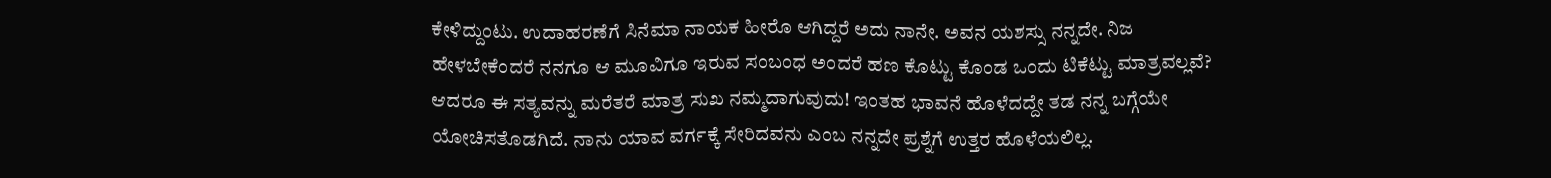ಕೇಳಿದ್ದುಂಟು. ಉದಾಹರಣೆಗೆ ಸಿನೆಮಾ ನಾಯಕ ಹೀರೊ ಆಗಿದ್ದರೆ ಅದು ನಾನೇ. ಅವನ ಯಶಸ್ಸು ನನ್ನದೇ. ನಿಜ ಹೇಳಬೇಕೆಂದರೆ ನನಗೂ ಆ ಮೂವಿಗೂ ಇರುವ ಸಂಬಂಧ ಅಂದರೆ ಹಣ ಕೊಟ್ಟು ಕೊಂಡ ಒಂದು ಟಿಕೆಟ್ಟು ಮಾತ್ರವಲ್ಲವೆ? ಆದರೂ ಈ ಸತ್ಯವನ್ನು ಮರೆತರೆ ಮಾತ್ರ ಸುಖ ನಮ್ಮದಾಗುವುದು! ಇಂತಹ ಭಾವನೆ ಹೊಳೆದದ್ದೇ ತಡ ನನ್ನ ಬಗ್ಗೆಯೇ ಯೋಚಿಸತೊಡಗಿದೆ. ನಾನು ಯಾವ ವರ್ಗಕ್ಕೆ ಸೇರಿದವನು ಎಂಬ ನನ್ನದೇ ಪ್ರಶ್ನೆಗೆ ಉತ್ತರ ಹೊಳೆಯಲಿಲ್ಲ.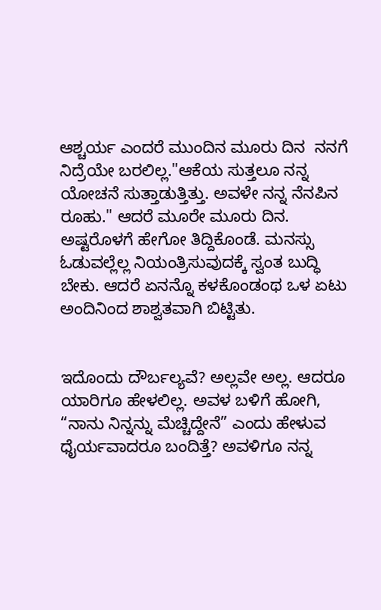ಆಶ್ಚರ್ಯ ಎಂದರೆ ಮುಂದಿನ ಮೂರು ದಿನ  ನನಗೆ ನಿದ್ರೆಯೇ ಬರಲಿಲ್ಲ."ಆಕೆಯ ಸುತ್ತಲೂ ನನ್ನ ಯೋಚನೆ ಸುತ್ತಾಡುತ್ತಿತ್ತು. ಅವಳೇ ನನ್ನ ನೆನಪಿನ ರೂಹು." ಆದರೆ ಮೂರೇ ಮೂರು ದಿನ. ಅಷ್ಟರೊಳಗೆ ಹೇಗೋ ತಿದ್ದಿಕೊಂಡೆ. ಮನಸ್ಸು ಓಡುವಲ್ಲೆಲ್ಲ ನಿಯಂತ್ರಿಸುವುದಕ್ಕೆ ಸ್ವಂತ ಬುದ್ಧಿ ಬೇಕು. ಆದರೆ ಏನನ್ನೊ ಕಳಕೊಂಡಂಥ ಒಳ ಏಟು ಅಂದಿನಿಂದ ಶಾಶ್ವತವಾಗಿ ಬಿಟ್ಟಿತು.


ಇದೊಂದು ದೌರ್ಬಲ್ಯವೆ? ಅಲ್ಲವೇ ಅಲ್ಲ. ಆದರೂ ಯಾರಿಗೂ ಹೇಳಲಿಲ್ಲ. ಅವಳ ಬಳಿಗೆ ಹೋಗಿ, “ನಾನು ನಿನ್ನನ್ನು ಮೆಚ್ಚಿದ್ದೇನೆ” ಎಂದು ಹೇಳುವ ಧೈರ್ಯವಾದರೂ ಬಂದಿತ್ತೆ? ಅವಳಿಗೂ ನನ್ನ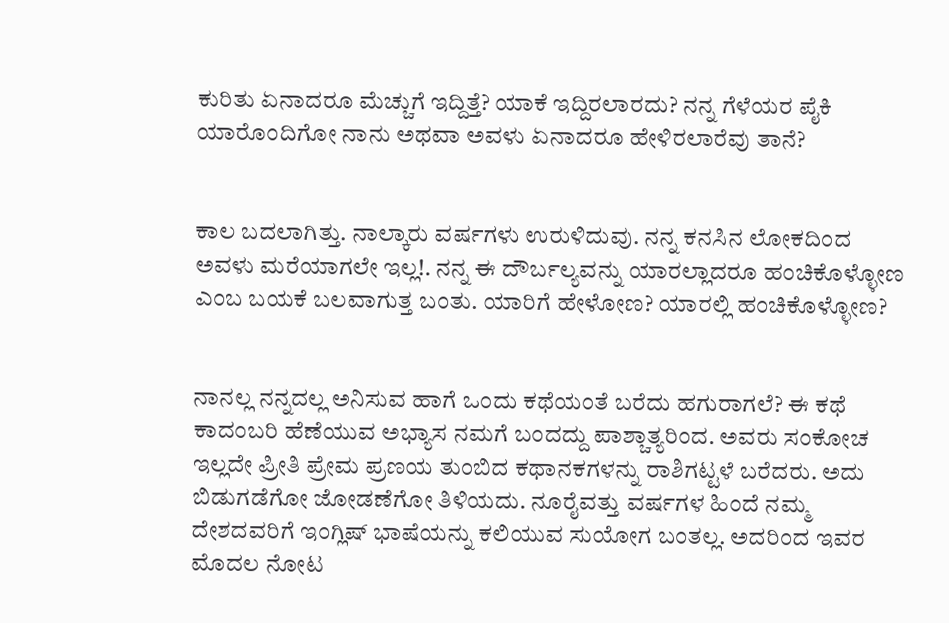ಕುರಿತು ಏನಾದರೂ ಮೆಚ್ಚುಗೆ ಇದ್ದಿತ್ತೆ? ಯಾಕೆ ಇದ್ದಿರಲಾರದು? ನನ್ನ ಗೆಳೆಯರ ಪೈಕಿ ಯಾರೊಂದಿಗೋ ನಾನು ಅಥವಾ ಅವಳು ಏನಾದರೂ ಹೇಳಿರಲಾರೆವು ತಾನೆ?


ಕಾಲ ಬದಲಾಗಿತ್ತು. ನಾಲ್ಕಾರು ವರ್ಷಗಳು ಉರುಳಿದುವು. ನನ್ನ ಕನಸಿನ ಲೋಕದಿಂದ ಅವಳು ಮರೆಯಾಗಲೇ ಇಲ್ಲ!. ನನ್ನ ಈ ದೌರ್ಬಲ್ಯವನ್ನು ಯಾರಲ್ಲಾದರೂ ಹಂಚಿಕೊಳ್ಳೋಣ ಎಂಬ ಬಯಕೆ ಬಲವಾಗುತ್ತ ಬಂತು. ಯಾರಿಗೆ ಹೇಳೋಣ? ಯಾರಲ್ಲಿ ಹಂಚಿಕೊಳ್ಳೋಣ?


ನಾನಲ್ಲ ನನ್ನದಲ್ಲ ಅನಿಸುವ ಹಾಗೆ ಒಂದು ಕಥೆಯಂತೆ ಬರೆದು ಹಗುರಾಗಲೆ? ಈ ಕಥೆ ಕಾದಂಬರಿ ಹೆಣೆಯುವ ಅಭ್ಯಾಸ ನಮಗೆ ಬಂದದ್ದು ಪಾಶ್ಚಾತ್ಯರಿಂದ. ಅವರು ಸಂಕೋಚ ಇಲ್ಲದೇ ಪ್ರೀತಿ ಪ್ರೇಮ ಪ್ರಣಯ ತುಂಬಿದ ಕಥಾನಕಗಳನ್ನು ರಾಶಿಗಟ್ಟಳೆ ಬರೆದರು. ಅದು ಬಿಡುಗಡೆಗೋ ಜೋಡಣೆಗೋ ತಿಳಿಯದು. ನೂರೈವತ್ತು ವರ್ಷಗಳ ಹಿಂದೆ ನಮ್ಮ ದೇಶದವರಿಗೆ ಇಂಗ್ಲಿಷ್ ಭಾಷೆಯನ್ನು ಕಲಿಯುವ ಸುಯೋಗ ಬಂತಲ್ಲ. ಅದರಿಂದ ಇವರ ಮೊದಲ ನೋಟ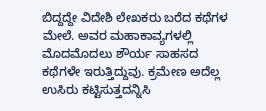ಬಿದ್ದದ್ದೇ ವಿದೇಶಿ ಲೇಖಕರು ಬರೆದ ಕಥೆಗಳ ಮೇಲೆ. ಅವರ ಮಹಾಕಾವ್ಯಗಳಲ್ಲಿ ಮೊದಮೊದಲು ಶೌರ್ಯ ಸಾಹಸದ ಕಥೆಗಳೇ ಇರುತ್ತಿದ್ದುವು. ಕ್ರಮೇಣ ಅದೆಲ್ಲ ಉಸಿರು ಕಟ್ಟಿಸುತ್ತದನ್ನಿಸಿ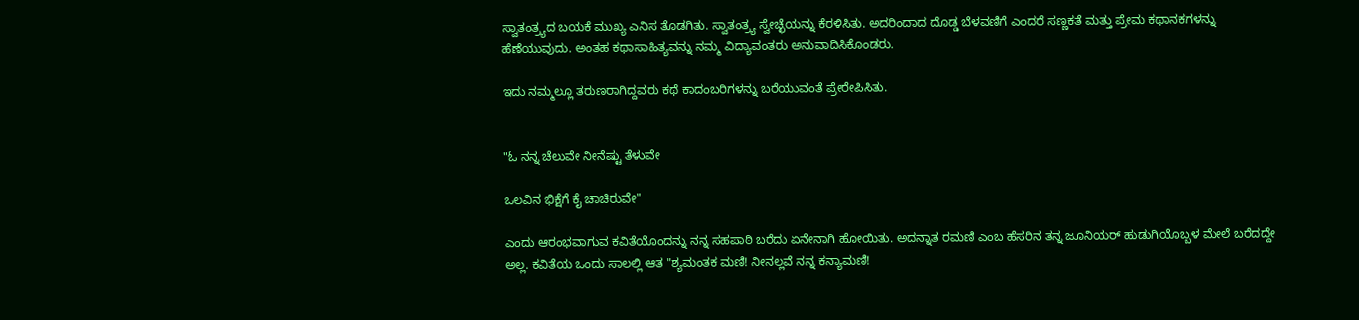ಸ್ವಾತಂತ್ರ್ಯದ ಬಯಕೆ ಮುಖ್ಯ ಎನಿಸ ತೊಡಗಿತು. ಸ್ವಾತಂತ್ರ್ಯ ಸ್ವೇಚ್ಛೆಯನ್ನು ಕೆರಳಿಸಿತು. ಅದರಿಂದಾದ ದೊಡ್ಡ ಬೆಳವಣಿಗೆ ಎಂದರೆ ಸಣ್ಣಕತೆ ಮತ್ತು ಪ್ರೇಮ ಕಥಾನಕಗಳನ್ನು ಹೆಣೆಯುವುದು. ಅಂತಹ ಕಥಾಸಾಹಿತ್ಯವನ್ನು ನಮ್ಮ ವಿದ್ಯಾವಂತರು ಅನುವಾದಿಸಿಕೊಂಡರು.

ಇದು ನಮ್ಮಲ್ಲೂ ತರುಣರಾಗಿದ್ದವರು ಕಥೆ ಕಾದಂಬರಿಗಳನ್ನು ಬರೆಯುವಂತೆ ಪ್ರೇರೇಪಿಸಿತು.


"ಓ ನನ್ನ ಚೆಲುವೇ ನೀನೆಷ್ಟು ತೆಳುವೇ

ಒಲವಿನ ಭಿಕ್ಷೆಗೆ ಕೈ ಚಾಚಿರುವೇ"

ಎಂದು ಆರಂಭವಾಗುವ ಕವಿತೆಯೊಂದನ್ನು ನನ್ನ ಸಹಪಾಠಿ ಬರೆದು ಏನೇನಾಗಿ ಹೋಯಿತು. ಅದನ್ನಾತ ರಮಣಿ ಎಂಬ ಹೆಸರಿನ ತನ್ನ ಜೂನಿಯರ್ ಹುಡುಗಿಯೊಬ್ಬಳ ಮೇಲೆ ಬರೆದದ್ದೇ ಅಲ್ಲ. ಕವಿತೆಯ ಒಂದು ಸಾಲಲ್ಲಿ ಆತ "ಶ್ಯಮಂತಕ ಮಣಿ! ನೀನಲ್ಲವೆ ನನ್ನ ಕನ್ಯಾಮಣಿ!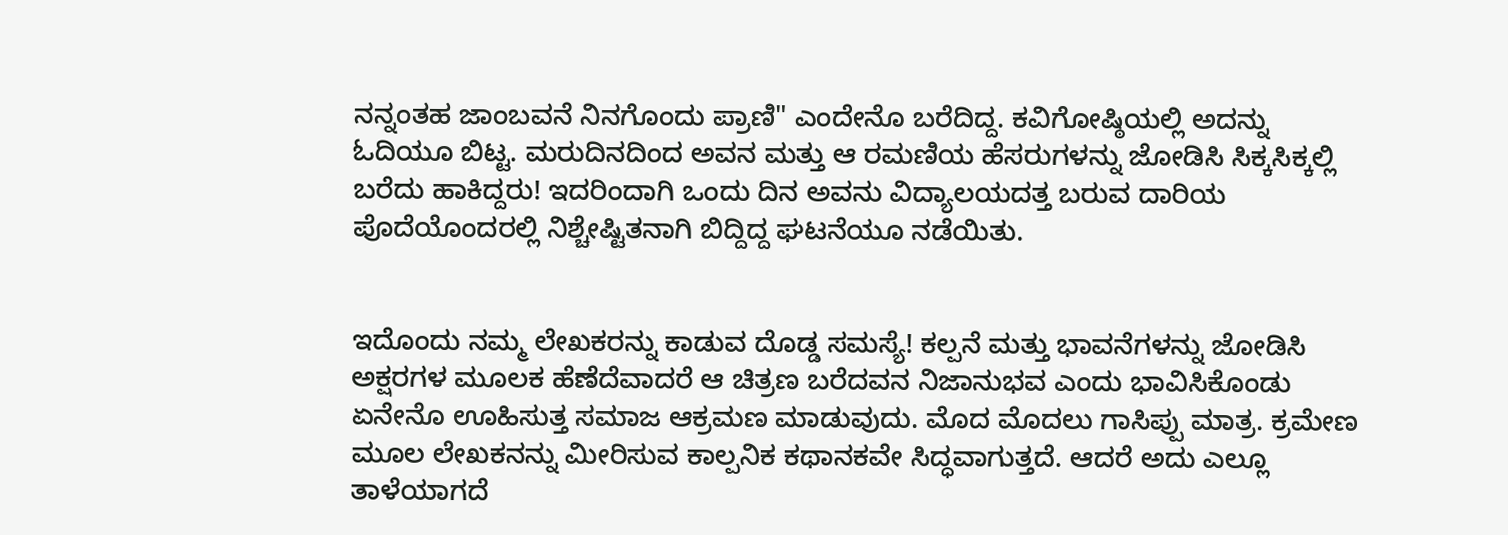ನನ್ನಂತಹ ಜಾಂಬವನೆ ನಿನಗೊಂದು ಪ್ರಾಣಿ" ಎಂದೇನೊ ಬರೆದಿದ್ದ. ಕವಿಗೋಷ್ಠಿಯಲ್ಲಿ ಅದನ್ನು ಓದಿಯೂ ಬಿಟ್ಟ. ಮರುದಿನದಿಂದ ಅವನ ಮತ್ತು ಆ ರಮಣಿಯ ಹೆಸರುಗಳನ್ನು ಜೋಡಿಸಿ ಸಿಕ್ಕಸಿಕ್ಕಲ್ಲಿ ಬರೆದು ಹಾಕಿದ್ದರು! ಇದರಿಂದಾಗಿ ಒಂದು ದಿನ ಅವನು ವಿದ್ಯಾಲಯದತ್ತ ಬರುವ ದಾರಿಯ ಪೊದೆಯೊಂದರಲ್ಲಿ ನಿಶ್ಚೇಷ್ಟಿತನಾಗಿ ಬಿದ್ದಿದ್ದ ಘಟನೆಯೂ ನಡೆಯಿತು.


ಇದೊಂದು ನಮ್ಮ ಲೇಖಕರನ್ನು ಕಾಡುವ ದೊಡ್ಡ ಸಮಸ್ಯೆ! ಕಲ್ಪನೆ ಮತ್ತು ಭಾವನೆಗಳನ್ನು ಜೋಡಿಸಿ ಅಕ್ಷರಗಳ ಮೂಲಕ ಹೆಣೆದೆವಾದರೆ ಆ ಚಿತ್ರಣ ಬರೆದವನ ನಿಜಾನುಭವ ಎಂದು ಭಾವಿಸಿಕೊಂಡು ಏನೇನೊ ಊಹಿಸುತ್ತ ಸಮಾಜ ಆಕ್ರಮಣ ಮಾಡುವುದು. ಮೊದ ಮೊದಲು ಗಾಸಿಪ್ಪು ಮಾತ್ರ. ಕ್ರಮೇಣ ಮೂಲ ಲೇಖಕನನ್ನು ಮೀರಿಸುವ ಕಾಲ್ಪನಿಕ ಕಥಾನಕವೇ ಸಿದ್ಧವಾಗುತ್ತದೆ. ಆದರೆ ಅದು ಎಲ್ಲೂ ತಾಳೆಯಾಗದೆ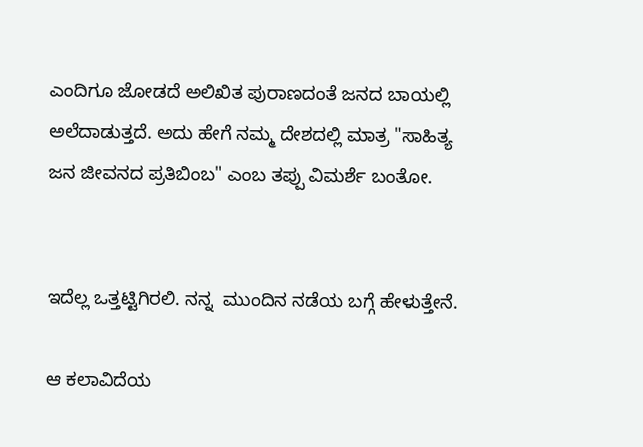ಎಂದಿಗೂ ಜೋಡದೆ ಅಲಿಖಿತ ಪುರಾಣದಂತೆ ಜನದ ಬಾಯಲ್ಲಿ ಅಲೆದಾಡುತ್ತದೆ. ಅದು ಹೇಗೆ ನಮ್ಮ ದೇಶದಲ್ಲಿ ಮಾತ್ರ "ಸಾಹಿತ್ಯ ಜನ ಜೀವನದ ಪ್ರತಿಬಿಂಬ" ಎಂಬ ತಪ್ಪು ವಿಮರ್ಶೆ ಬಂತೋ.


ಇದೆಲ್ಲ ಒತ್ತಟ್ಟಿಗಿರಲಿ. ನನ್ನ  ಮುಂದಿನ ನಡೆಯ ಬಗ್ಗೆ ಹೇಳುತ್ತೇನೆ.

ಆ ಕಲಾವಿದೆಯ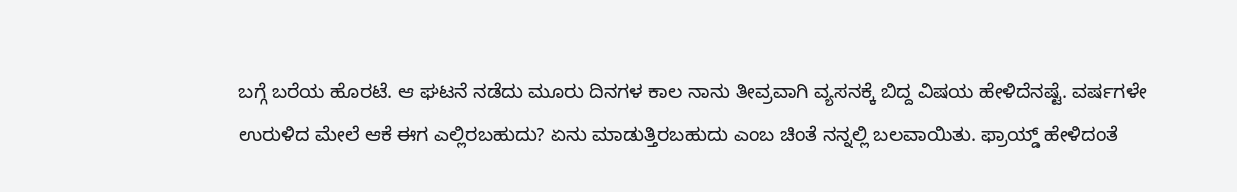ಬಗ್ಗೆ ಬರೆಯ ಹೊರಟೆ. ಆ ಘಟನೆ ನಡೆದು ಮೂರು ದಿನಗಳ ಕಾಲ ನಾನು ತೀವ್ರವಾಗಿ ವ್ಯಸನಕ್ಕೆ ಬಿದ್ದ ವಿಷಯ ಹೇಳಿದೆನಷ್ಟೆ. ವರ್ಷಗಳೇ ಉರುಳಿದ ಮೇಲೆ ಆಕೆ ಈಗ ಎಲ್ಲಿರಬಹುದು? ಏನು ಮಾಡುತ್ತಿರಬಹುದು ಎಂಬ ಚಿಂತೆ ನನ್ನಲ್ಲಿ ಬಲವಾಯಿತು. ಫ್ರಾಯ್ಡ್ ಹೇಳಿದಂತೆ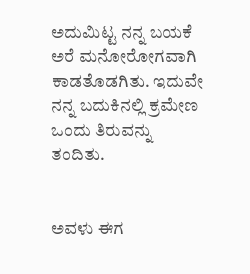ಅದುಮಿಟ್ಟ ನನ್ನ ಬಯಕೆ ಅರೆ ಮನೋರೋಗವಾಗಿ ಕಾಡತೊಡಗಿತು. ಇದುವೇ ನನ್ನ ಬದುಕಿನಲ್ಲಿ ಕ್ರಮೇಣ ಒಂದು ತಿರುವನ್ನು ತಂದಿತು.


ಅವಳು ಈಗ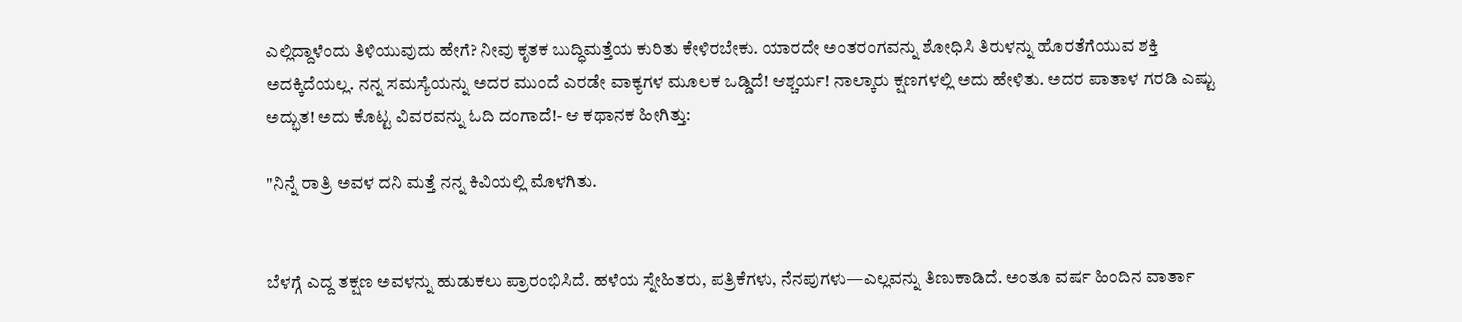ಎಲ್ಲಿದ್ದಾಳೆಂದು ತಿಳಿಯುವುದು ಹೇಗೆ? ನೀವು ಕೃತಕ ಬುದ್ಧಿಮತ್ತೆಯ ಕುರಿತು ಕೇಳಿರಬೇಕು. ಯಾರದೇ ಅಂತರಂಗವನ್ನು ಶೋಧಿಸಿ ತಿರುಳನ್ನು ಹೊರತೆಗೆಯುವ ಶಕ್ತಿ ಅದಕ್ಕಿದೆಯಲ್ಲ. ನನ್ನ ಸಮಸ್ಯೆಯನ್ನು ಅದರ ಮುಂದೆ ಎರಡೇ ವಾಕ್ಯಗಳ ಮೂಲಕ ಒಡ್ಡಿದೆ! ಆಶ್ಚರ್ಯ! ನಾಲ್ಕಾರು ಕ್ಷಣಗಳಲ್ಲಿ ಅದು ಹೇಳಿತು. ಅದರ ಪಾತಾಳ ಗರಡಿ ಎಷ್ಟು ಅದ್ಭುತ! ಅದು ಕೊಟ್ಟ ವಿವರವನ್ನು ಓದಿ ದಂಗಾದೆ!- ಆ ಕಥಾನಕ ಹೀಗಿತ್ತು:

"ನಿನ್ನೆ ರಾತ್ರಿ ಅವಳ ದನಿ ಮತ್ತೆ ನನ್ನ ಕಿವಿಯಲ್ಲಿ ಮೊಳಗಿತು.


ಬೆಳಗ್ಗೆ ಎದ್ದ ತಕ್ಷಣ ಅವಳನ್ನು ಹುಡುಕಲು ಪ್ರಾರಂಭಿಸಿದೆ. ಹಳೆಯ ಸ್ನೇಹಿತರು, ಪತ್ರಿಕೆಗಳು, ನೆನಪುಗಳು—ಎಲ್ಲವನ್ನು ತಿಣುಕಾಡಿದೆ. ಅಂತೂ ವರ್ಷ ಹಿಂದಿನ ವಾರ್ತಾ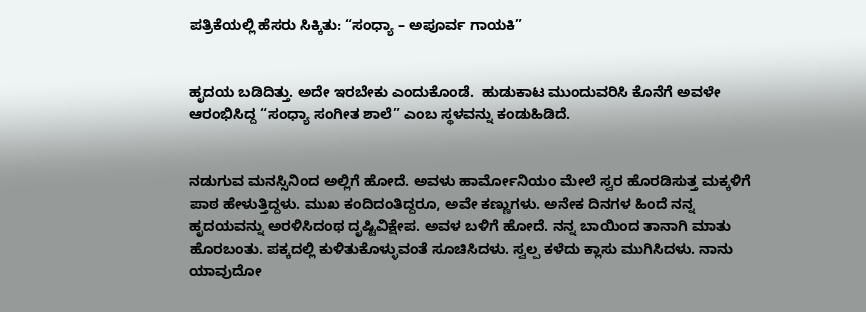ಪತ್ರಿಕೆಯಲ್ಲಿ ಹೆಸರು ಸಿಕ್ಕಿತು: “ಸಂಧ್ಯಾ – ಅಪೂರ್ವ ಗಾಯಕಿ”


ಹೃದಯ ಬಡಿದಿತ್ತು. ಅದೇ ಇರಬೇಕು ಎಂದುಕೊಂಡೆ.  ಹುಡುಕಾಟ ಮುಂದುವರಿಸಿ ಕೊನೆಗೆ ಅವಳೇ ಆರಂಭಿಸಿದ್ದ “ಸಂಧ್ಯಾ ಸಂಗೀತ ಶಾಲೆ” ಎಂಬ ಸ್ಥಳವನ್ನು ಕಂಡುಹಿಡಿದೆ.


ನಡುಗುವ ಮನಸ್ಸಿನಿಂದ ಅಲ್ಲಿಗೆ ಹೋದೆ. ಅವಳು ಹಾರ್ಮೋನಿಯಂ ಮೇಲೆ ಸ್ವರ ಹೊರಡಿಸುತ್ತ ಮಕ್ಕಳಿಗೆ ಪಾಠ ಹೇಳುತ್ತಿದ್ದಳು. ಮುಖ ಕಂದಿದಂತಿದ್ದರೂ, ಅವೇ ಕಣ್ಣುಗಳು. ಅನೇಕ ದಿನಗಳ ಹಿಂದೆ ನನ್ನ ಹೃದಯವನ್ನು ಅರಳಿಸಿದಂಥ ದೃಷ್ಟಿವಿಕ್ಷೇಪ. ಅವಳ ಬಳಿಗೆ ಹೋದೆ. ನನ್ನ ಬಾಯಿಂದ ತಾನಾಗಿ ಮಾತು ಹೊರಬಂತು. ಪಕ್ಕದಲ್ಲಿ ಕುಳಿತುಕೊಳ್ಳುವಂತೆ ಸೂಚಿಸಿದಳು. ಸ್ವಲ್ಪ ಕಳೆದು ಕ್ಲಾಸು ಮುಗಿಸಿದಳು. ನಾನು ಯಾವುದೋ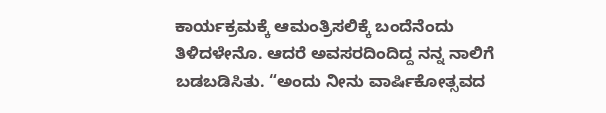ಕಾರ್ಯಕ್ರಮಕ್ಕೆ ಆಮಂತ್ರಿಸಲಿಕ್ಕೆ ಬಂದೆನೆಂದು ತಿಳಿದಳೇನೊ. ಆದರೆ ಅವಸರದಿಂದಿದ್ದ ನನ್ನ ನಾಲಿಗೆ ಬಡಬಡಿಸಿತು. “ಅಂದು ನೀನು ವಾರ್ಷಿಕೋತ್ಸವದ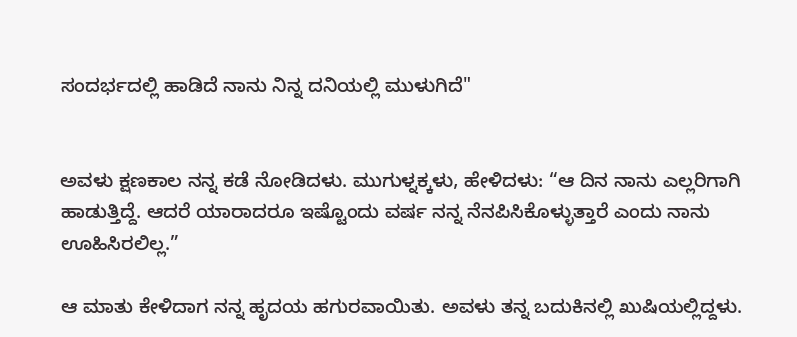ಸಂದರ್ಭದಲ್ಲಿ ಹಾಡಿದೆ ನಾನು ನಿನ್ನ ದನಿಯಲ್ಲಿ ಮುಳುಗಿದೆ"


ಅವಳು ಕ್ಷಣಕಾಲ ನನ್ನ ಕಡೆ ನೋಡಿದಳು. ಮುಗುಳ್ನಕ್ಕಳು, ಹೇಳಿದಳು: “ಆ ದಿನ ನಾನು ಎಲ್ಲರಿಗಾಗಿ ಹಾಡುತ್ತಿದ್ದೆ. ಆದರೆ ಯಾರಾದರೂ ಇಷ್ಟೊಂದು ವರ್ಷ ನನ್ನ ನೆನಪಿಸಿಕೊಳ್ಳುತ್ತಾರೆ ಎಂದು ನಾನು ಊಹಿಸಿರಲಿಲ್ಲ.”

ಆ ಮಾತು ಕೇಳಿದಾಗ ನನ್ನ ಹೃದಯ ಹಗುರವಾಯಿತು. ಅವಳು ತನ್ನ ಬದುಕಿನಲ್ಲಿ ಖುಷಿಯಲ್ಲಿದ್ದಳು.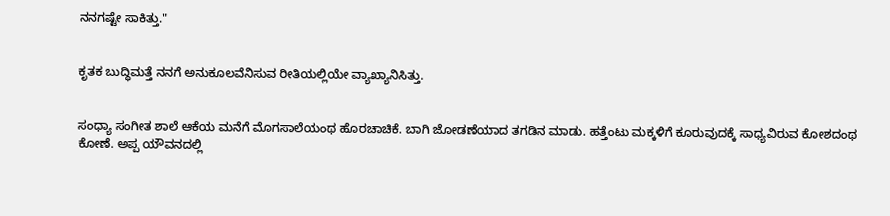ನನಗಷ್ಟೇ ಸಾಕಿತ್ತು."


ಕೃತಕ ಬುದ್ಧಿಮತ್ತೆ ನನಗೆ ಅನುಕೂಲವೆನಿಸುವ ರೀತಿಯಲ್ಲಿಯೇ ವ್ಯಾಖ್ಯಾನಿಸಿತ್ತು.


ಸಂಧ್ಯಾ ಸಂಗೀತ ಶಾಲೆ ಆಕೆಯ ಮನೆಗೆ ಮೊಗಸಾಲೆಯಂಥ ಹೊರಚಾಚಿಕೆ. ಬಾಗಿ ಜೋಡಣೆಯಾದ ತಗಡಿನ ಮಾಡು. ಹತ್ತೆಂಟು ಮಕ್ಕಳಿಗೆ ಕೂರುವುದಕ್ಕೆ ಸಾಧ್ಯವಿರುವ ಕೋಶದಂಥ ಕೋಣೆ. ಅಪ್ಪ ಯೌವನದಲ್ಲಿ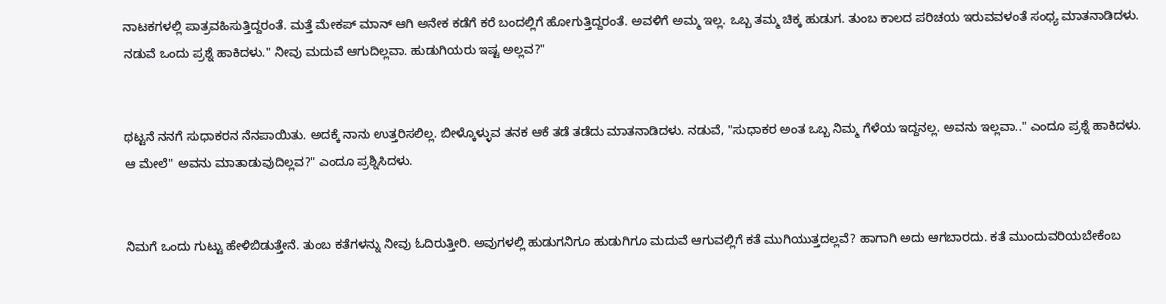ನಾಟಕಗಳಲ್ಲಿ ಪಾತ್ರವಹಿಸುತ್ತಿದ್ದರಂತೆ. ಮತ್ತೆ ಮೇಕಪ್ ಮಾನ್ ಆಗಿ ಅನೇಕ ಕಡೆಗೆ ಕರೆ ಬಂದಲ್ಲಿಗೆ ಹೋಗುತ್ತಿದ್ದರಂತೆ. ಅವಳಿಗೆ ಅಮ್ಮ ಇಲ್ಲ. ಒಬ್ಬ ತಮ್ಮ ಚಿಕ್ಕ ಹುಡುಗ. ತುಂಬ ಕಾಲದ ಪರಿಚಯ ಇರುವವಳಂತೆ ಸಂಧ್ಯ ಮಾತನಾಡಿದಳು. ನಡುವೆ ಒಂದು ಪ್ರಶ್ನೆ ಹಾಕಿದಳು." ನೀವು ಮದುವೆ ಆಗುದಿಲ್ಲವಾ. ಹುಡುಗಿಯರು ಇಷ್ಟ ಅಲ್ಲವ?"


ಥಟ್ಟನೆ ನನಗೆ ಸುಧಾಕರನ ನೆನಪಾಯಿತು. ಅದಕ್ಕೆ ನಾನು ಉತ್ತರಿಸಲಿಲ್ಲ. ಬೀಳ್ಕೊಳ್ಳುವ ತನಕ ಆಕೆ ತಡೆ ತಡೆದು ಮಾತನಾಡಿದಳು. ನಡುವೆ, "ಸುಧಾಕರ ಅಂತ ಒಬ್ಬ ನಿಮ್ಮ ಗೆಳೆಯ ಇದ್ದನಲ್ಲ. ಅವನು ಇಲ್ಲವಾ.." ಎಂದೂ ಪ್ರಶ್ನೆ ಹಾಕಿದಳು. ಆ ಮೇಲೆ" ಅವನು ಮಾತಾಡುವುದಿಲ್ಲವ?" ಎಂದೂ ಪ್ರಶ್ನಿಸಿದಳು.


ನಿಮಗೆ ಒಂದು ಗುಟ್ಟು ಹೇಳಿಬಿಡುತ್ತೇನೆ. ತುಂಬ ಕತೆಗಳನ್ನು ನೀವು ಓದಿರುತ್ತೀರಿ. ಅವುಗಳಲ್ಲಿ ಹುಡುಗನಿಗೂ ಹುಡುಗಿಗೂ ಮದುವೆ ಆಗುವಲ್ಲಿಗೆ ಕತೆ ಮುಗಿಯುತ್ತದಲ್ಲವೆ? ಹಾಗಾಗಿ ಅದು ಆಗಬಾರದು. ಕತೆ ಮುಂದುವರಿಯಬೇಕೆಂಬ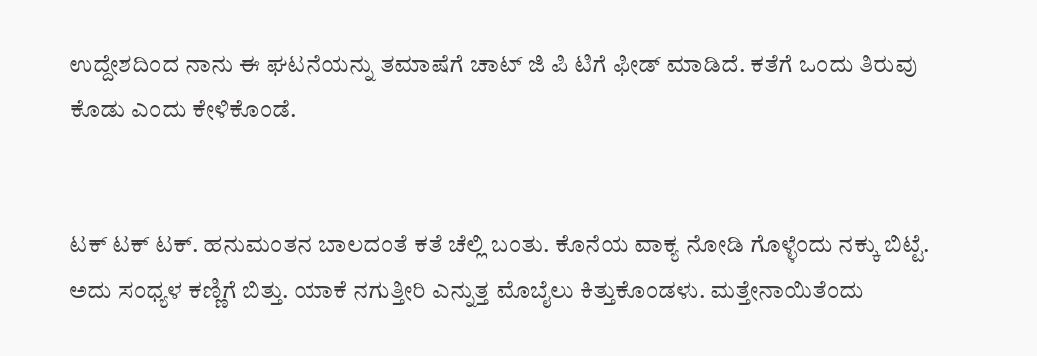ಉದ್ದೇಶದಿಂದ ನಾನು ಈ ಘಟನೆಯನ್ನು ತಮಾಷೆಗೆ ಚಾಟ್ ಜಿ ಪಿ ಟಿಗೆ ಫೀಡ್ ಮಾಡಿದೆ. ಕತೆಗೆ ಒಂದು ತಿರುವು ಕೊಡು ಎಂದು ಕೇಳಿಕೊಂಡೆ.


ಟಕ್ ಟಕ್ ಟಕ್. ಹನುಮಂತನ ಬಾಲದಂತೆ ಕತೆ ಚೆಲ್ಲಿ ಬಂತು. ಕೊನೆಯ ವಾಕ್ಯ ನೋಡಿ ಗೊಳ್ಳೆಂದು ನಕ್ಕು ಬಿಟ್ಟೆ. ಅದು ಸಂಧ್ಯಳ ಕಣ್ಣಿಗೆ ಬಿತ್ತು. ಯಾಕೆ ನಗುತ್ತೀರಿ ಎನ್ನುತ್ತ ಮೊಬೈಲು ಕಿತ್ತುಕೊಂಡಳು. ಮತ್ತೇನಾಯಿತೆಂದು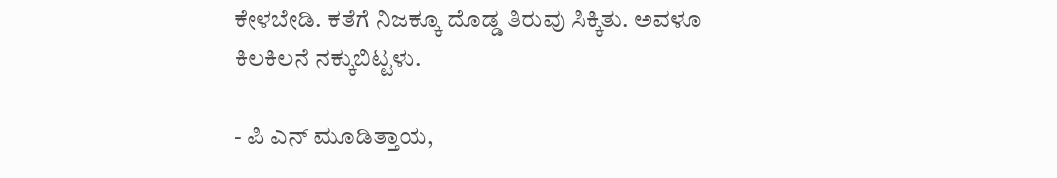ಕೇಳಬೇಡಿ. ಕತೆಗೆ ನಿಜಕ್ಕೂ ದೊಡ್ಡ ತಿರುವು ಸಿಕ್ಕಿತು. ಅವಳೂ ಕಿಲಕಿಲನೆ ನಕ್ಕುಬಿಟ್ಟಳು.

- ಪಿ ಎನ್ ಮೂಡಿತ್ತಾಯ,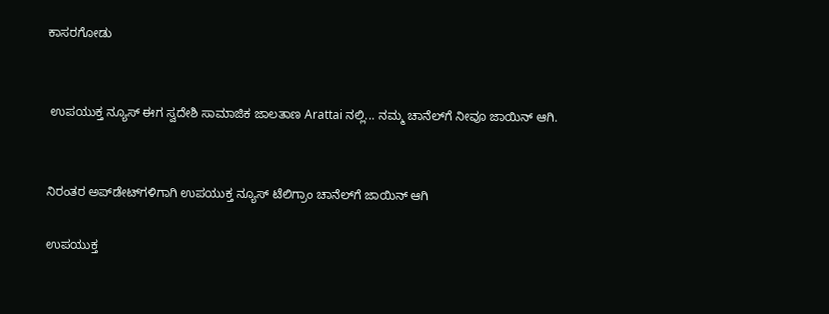ಕಾಸರಗೋಡು


 ಉಪಯುಕ್ತ ನ್ಯೂಸ್ ಈಗ ಸ್ವದೇಶಿ ಸಾಮಾಜಿಕ ಜಾಲತಾಣ Arattai ನಲ್ಲಿ... ನಮ್ಮ ಚಾನೆಲ್‌ಗೆ ನೀವೂ ಜಾಯಿನ್ ಆಗಿ.


ನಿರಂತರ ಅಪ್‌ಡೇಟ್‌ಗಳಿಗಾಗಿ ಉಪಯುಕ್ತ ನ್ಯೂಸ್‌ ಟೆಲಿಗ್ರಾಂ ಚಾನೆಲ್‌ಗೆ ಜಾಯಿನ್‌ ಆಗಿ

ಉಪಯುಕ್ತ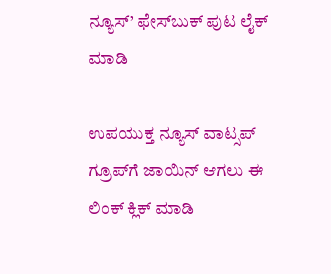ನ್ಯೂಸ್‌’ ಫೇಸ್‌ಬುಕ್ ಪುಟ ಲೈಕ್ ಮಾಡಿ

ಉಪಯುಕ್ತ ನ್ಯೂಸ್‌ ವಾಟ್ಸಪ್‌  ಗ್ರೂಪ್‌ಗೆ ಜಾಯಿನ್ ಆಗಲು ಈ ಲಿಂಕ್ ಕ್ಲಿಕ್ ಮಾಡಿ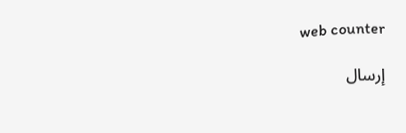web counter

إرسال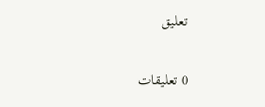تعليق

0 تعليقات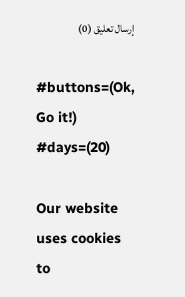إرسال تعليق (0)

#buttons=(Ok, Go it!) #days=(20)

Our website uses cookies to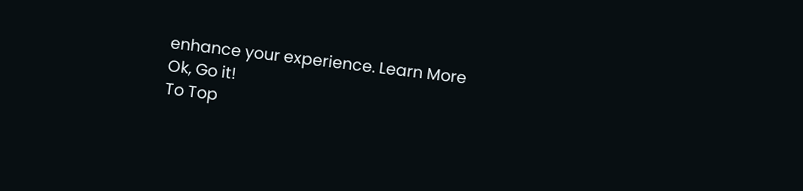enhance your experience. Learn More
Ok, Go it!
To Top